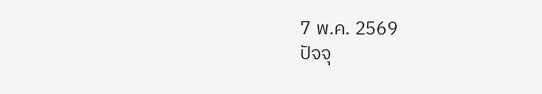7 พ.ค. 2569
ปัจจุ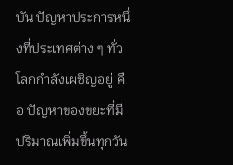บัน ปัญหาประการหนึ่งที่ประเทศต่าง ๆ ทั่วโลกกำลังเผชิญอยู่ คือ ปัญหาของขยะที่มีปริมาณเพิ่มขึ้นทุกวัน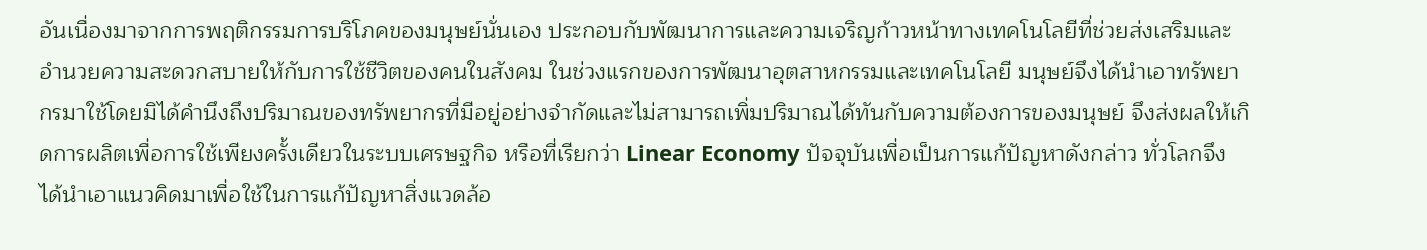อันเนื่องมาจากการพฤติกรรมการบริโภคของมนุษย์นั่นเอง ประกอบกับพัฒนาการและความเจริญก้าวหน้าทางเทคโนโลยีที่ช่วยส่งเสริมและอำนวยความสะดวกสบายให้กับการใช้ชีวิตของคนในสังคม ในช่วงแรกของการพัฒนาอุตสาหกรรมและเทคโนโลยี มนุษย์จึงได้นำเอาทรัพยากรมาใช้โดยมิได้คำนึงถึงปริมาณของทรัพยากรที่มีอยู่อย่างจำกัดและไม่สามารถเพิ่มปริมาณได้ทันกับความต้องการของมนุษย์ จึงส่งผลให้เกิดการผลิตเพื่อการใช้เพียงครั้งเดียวในระบบเศรษฐกิจ หรือที่เรียกว่า Linear Economy ปัจจุบันเพื่อเป็นการแก้ปัญหาดังกล่าว ทั่วโลกจึงได้นำเอาแนวคิดมาเพื่อใช้ในการแก้ปัญหาสิ่งแวดล้อ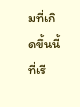มที่เกิดขึ้นนี้ที่เรี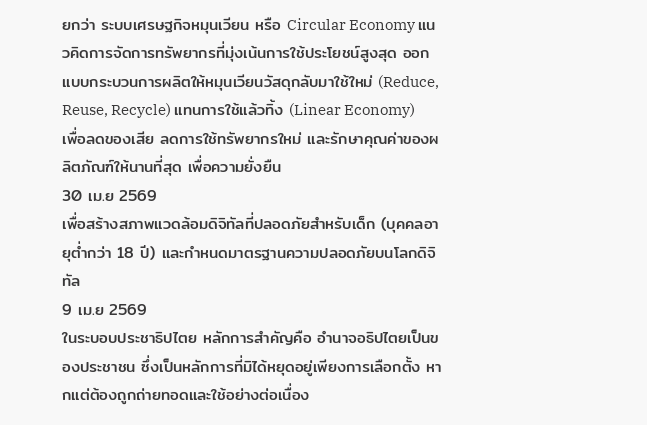ยกว่า ระบบเศรษฐกิจหมุนเวียน หรือ Circular Economy แนวคิดการจัดการทรัพยากรที่มุ่งเน้นการใช้ประโยชน์สูงสุด ออกแบบกระบวนการผลิตให้หมุนเวียนวัสดุกลับมาใช้ใหม่ (Reduce, Reuse, Recycle) แทนการใช้แล้วทิ้ง (Linear Economy) เพื่อลดของเสีย ลดการใช้ทรัพยากรใหม่ และรักษาคุณค่าของผลิตภัณฑ์ให้นานที่สุด เพื่อความยั่งยืน
30 เม.ย 2569
เพื่อสร้างสภาพแวดล้อมดิจิทัลที่ปลอดภัยสำหรับเด็ก (บุคคลอายุต่ำกว่า 18 ปี) และกำหนดมาตรฐานความปลอดภัยบนโลกดิจิทัล
9 เม.ย 2569
ในระบอบประชาธิปไตย หลักการสำคัญคือ อำนาจอธิปไตยเป็นของประชาชน ซึ่งเป็นหลักการที่มิได้หยุดอยู่เพียงการเลือกตั้ง หากแต่ต้องถูกถ่ายทอดและใช้อย่างต่อเนื่อง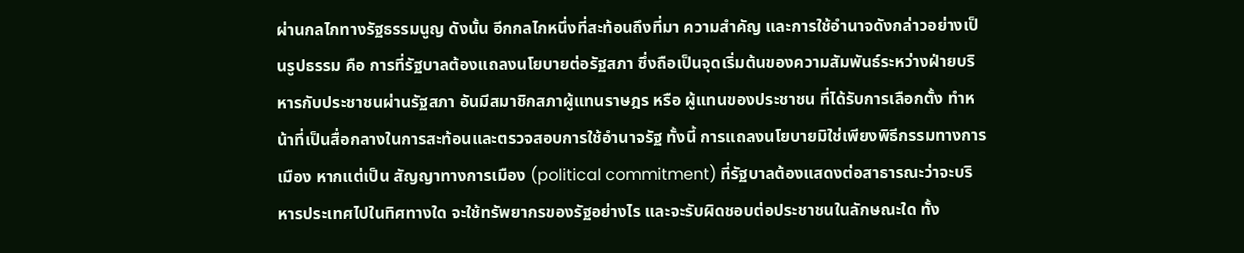ผ่านกลไกทางรัฐธรรมนูญ ดังนั้น อีกกลไกหนึ่งที่สะท้อนถึงที่มา ความสำคัญ และการใช้อำนาจดังกล่าวอย่างเป็นรูปธรรม คือ การที่รัฐบาลต้องแถลงนโยบายต่อรัฐสภา ซึ่งถือเป็นจุดเริ่มต้นของความสัมพันธ์ระหว่างฝ่ายบริหารกับประชาชนผ่านรัฐสภา อันมีสมาชิกสภาผู้แทนราษฎร หรือ ผู้แทนของประชาชน ที่ได้รับการเลือกตั้ง ทำหน้าที่เป็นสื่อกลางในการสะท้อนและตรวจสอบการใช้อำนาจรัฐ ทั้งนี้ การแถลงนโยบายมิใช่เพียงพิธีกรรมทางการเมือง หากแต่เป็น สัญญาทางการเมือง (political commitment) ที่รัฐบาลต้องแสดงต่อสาธารณะว่าจะบริหารประเทศไปในทิศทางใด จะใช้ทรัพยากรของรัฐอย่างไร และจะรับผิดชอบต่อประชาชนในลักษณะใด ทั้ง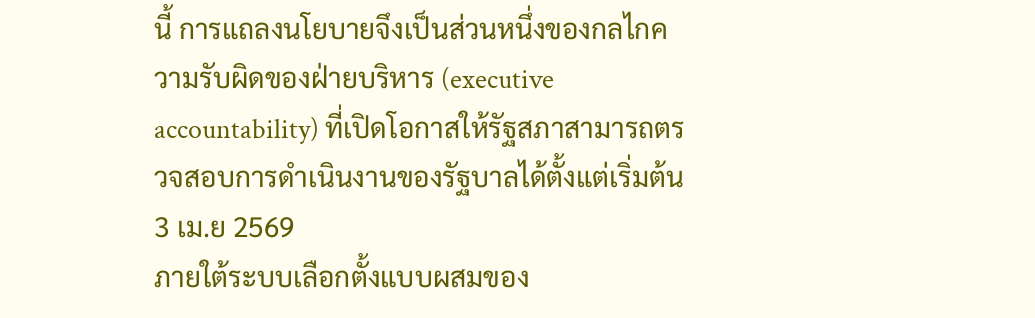นี้ การแถลงนโยบายจึงเป็นส่วนหนึ่งของกลไกความรับผิดของฝ่ายบริหาร (executive accountability) ที่เปิดโอกาสให้รัฐสภาสามารถตรวจสอบการดำเนินงานของรัฐบาลได้ตั้งแต่เริ่มต้น
3 เม.ย 2569
ภายใต้ระบบเลือกตั้งแบบผสมของ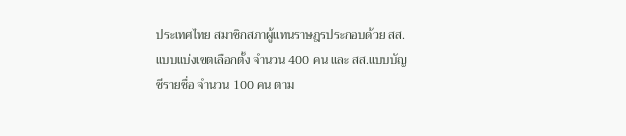ประเทศไทย สมาชิกสภาผู้แทนราษฎรประกอบด้วย สส. แบบแบ่งเขตเลือกตั้ง จำนวน 400 คน และ สส.แบบบัญชีรายชื่อ จำนวน 100 คน ตาม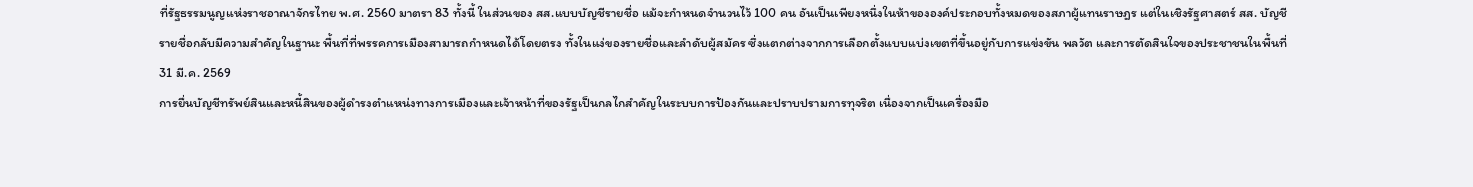ที่รัฐธรรมนูญแห่งราชอาณาจักรไทย พ.ศ. 2560 มาตรา 83 ทั้งนี้ ในส่วนของ สส.แบบบัญชีรายชื่อ แม้จะกำหนดจำนวนไว้ 100 คน อันเป็นเพียงหนึ่งในห้าขององค์ประกอบทั้งหมดของสภาผู้แทนราษฎร แต่ในเชิงรัฐศาสตร์ สส. บัญชีรายชื่อกลับมีความสำคัญในฐานะ พื้นที่ที่พรรคการเมืองสามารถกำหนดได้โดยตรง ทั้งในแง่ของรายชื่อและลำดับผู้สมัคร ซึ่งแตกต่างจากการเลือกตั้งแบบแบ่งเขตที่ขึ้นอยู่กับการแข่งขัน พลวัต และการตัดสินใจของประชาชนในพื้นที่
31 มี.ค. 2569
การยื่นบัญชีทรัพย์สินและหนี้สินของผู้ดำรงตำแหน่งทางการเมืองและเจ้าหน้าที่ของรัฐเป็นกลไกสำคัญในระบบการป้องกันและปราบปรามการทุจริต เนื่องจากเป็นเครื่องมือ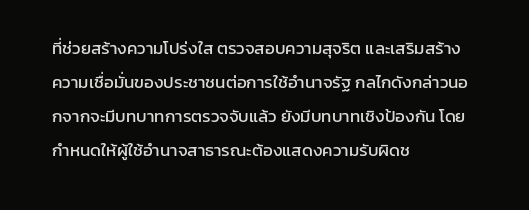ที่ช่วยสร้างความโปร่งใส ตรวจสอบความสุจริต และเสริมสร้างความเชื่อมั่นของประชาชนต่อการใช้อำนาจรัฐ กลไกดังกล่าวนอกจากจะมีบทบาทการตรวจจับแล้ว ยังมีบทบาทเชิงป้องกัน โดยกำหนดให้ผู้ใช้อำนาจสาธารณะต้องแสดงความรับผิดช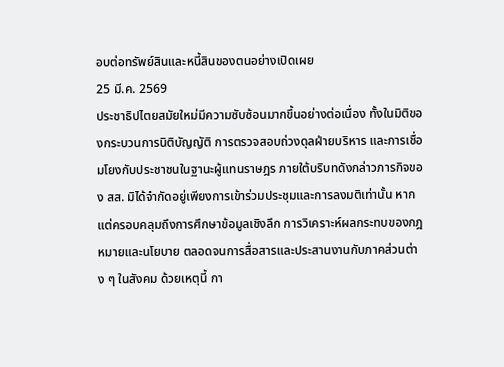อบต่อทรัพย์สินและหนี้สินของตนอย่างเปิดเผย
25 มี.ค. 2569
ประชาธิปไตยสมัยใหม่มีความซับซ้อนมากขึ้นอย่างต่อเนื่อง ทั้งในมิติของกระบวนการนิติบัญญัติ การตรวจสอบถ่วงดุลฝ่ายบริหาร และการเชื่อมโยงกับประชาชนในฐานะผู้แทนราษฎร ภายใต้บริบทดังกล่าวภารกิจของ สส. มิได้จำกัดอยู่เพียงการเข้าร่วมประชุมและการลงมติเท่านั้น หากแต่ครอบคลุมถึงการศึกษาข้อมูลเชิงลึก การวิเคราะห์ผลกระทบของกฎหมายและนโยบาย ตลอดจนการสื่อสารและประสานงานกับภาคส่วนต่าง ๆ ในสังคม ด้วยเหตุนี้ กา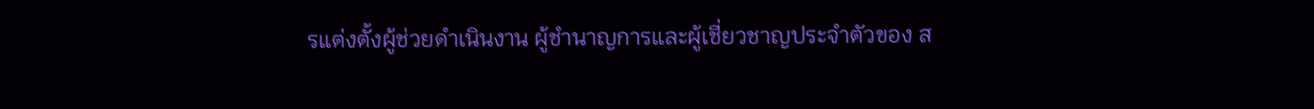รแต่งตั้งผู้ช่วยดำเนินงาน ผู้ชำนาญการและผู้เชี่ยวชาญประจำตัวของ ส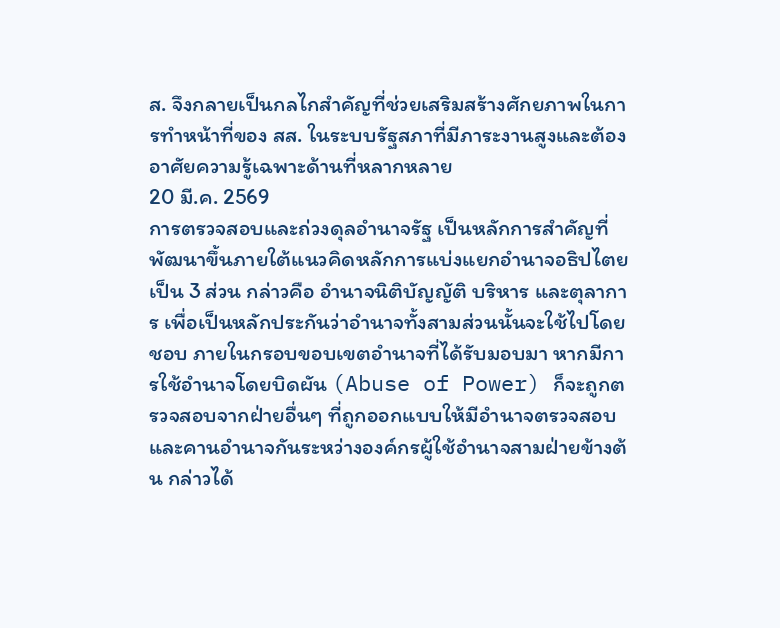ส. จึงกลายเป็นกลไกสำคัญที่ช่วยเสริมสร้างศักยภาพในการทำหน้าที่ของ สส. ในระบบรัฐสภาที่มีภาระงานสูงและต้องอาศัยความรู้เฉพาะด้านที่หลากหลาย
20 มี.ค. 2569
การตรวจสอบและถ่วงดุลอำนาจรัฐ เป็นหลักการสำคัญที่พัฒนาขึ้นภายใต้แนวคิดหลักการแบ่งแยกอำนาจอธิปไตยเป็น 3 ส่วน กล่าวคือ อำนาจนิติบัญญัติ บริหาร และตุลาการ เพื่อเป็นหลักประกันว่าอำนาจทั้งสามส่วนนั้นจะใช้ไปโดยชอบ ภายในกรอบขอบเขตอำนาจที่ได้รับมอบมา หากมีการใช้อำนาจโดยบิดผัน (Abuse of Power) ก็จะถูกตรวจสอบจากฝ่ายอื่นๆ ที่ถูกออกแบบให้มีอำนาจตรวจสอบและคานอำนาจกันระหว่างองค์กรผู้ใช้อำนาจสามฝ่ายข้างต้น กล่าวได้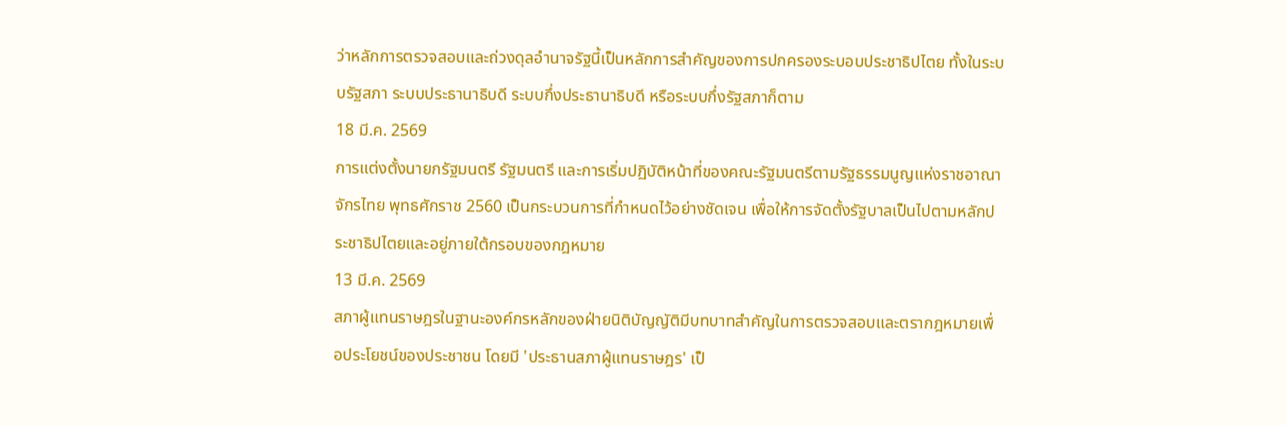ว่าหลักการตรวจสอบและถ่วงดุลอำนาจรัฐนี้เป็นหลักการสำคัญของการปกครองระบอบประชาธิปไตย ทั้งในระบบรัฐสภา ระบบประธานาธิบดี ระบบกึ่งประธานาธิบดี หรือระบบกึ่งรัฐสภาก็ตาม
18 มี.ค. 2569
การแต่งตั้งนายกรัฐมนตรี รัฐมนตรี และการเริ่มปฏิบัติหน้าที่ของคณะรัฐมนตรีตามรัฐธรรมนูญแห่งราชอาณาจักรไทย พุทธศักราช 2560 เป็นกระบวนการที่กำหนดไว้อย่างชัดเจน เพื่อให้การจัดตั้งรัฐบาลเป็นไปตามหลักประชาธิปไตยและอยู่ภายใต้กรอบของกฎหมาย
13 มี.ค. 2569
สภาผู้แทนราษฎรในฐานะองค์กรหลักของฝ่ายนิติบัญญัติมีบทบาทสำคัญในการตรวจสอบและตรากฎหมายเพื่อประโยชน์ของประชาชน โดยมี 'ประธานสภาผู้แทนราษฎร' เป็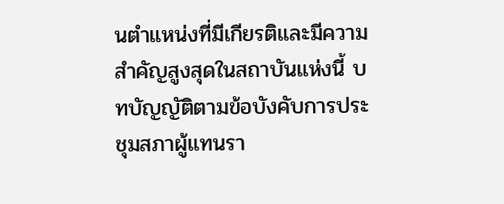นตำแหน่งที่มีเกียรติและมีความสำคัญสูงสุดในสถาบันแห่งนี้ บทบัญญัติตามข้อบังคับการประชุมสภาผู้แทนรา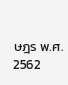ษฎร พ.ศ. 2562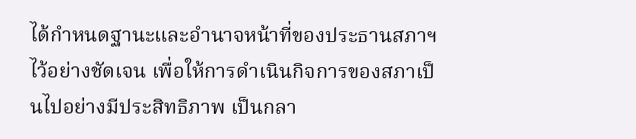ได้กำหนดฐานะและอำนาจหน้าที่ของประธานสภาฯ ไว้อย่างชัดเจน เพื่อให้การดำเนินกิจการของสภาเป็นไปอย่างมีประสิทธิภาพ เป็นกลา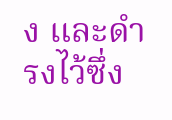ง และดำรงไว้ซึ่ง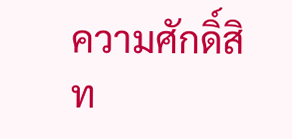ความศักดิ์สิท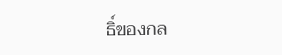ธิ์ของกล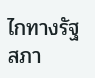ไกทางรัฐสภา